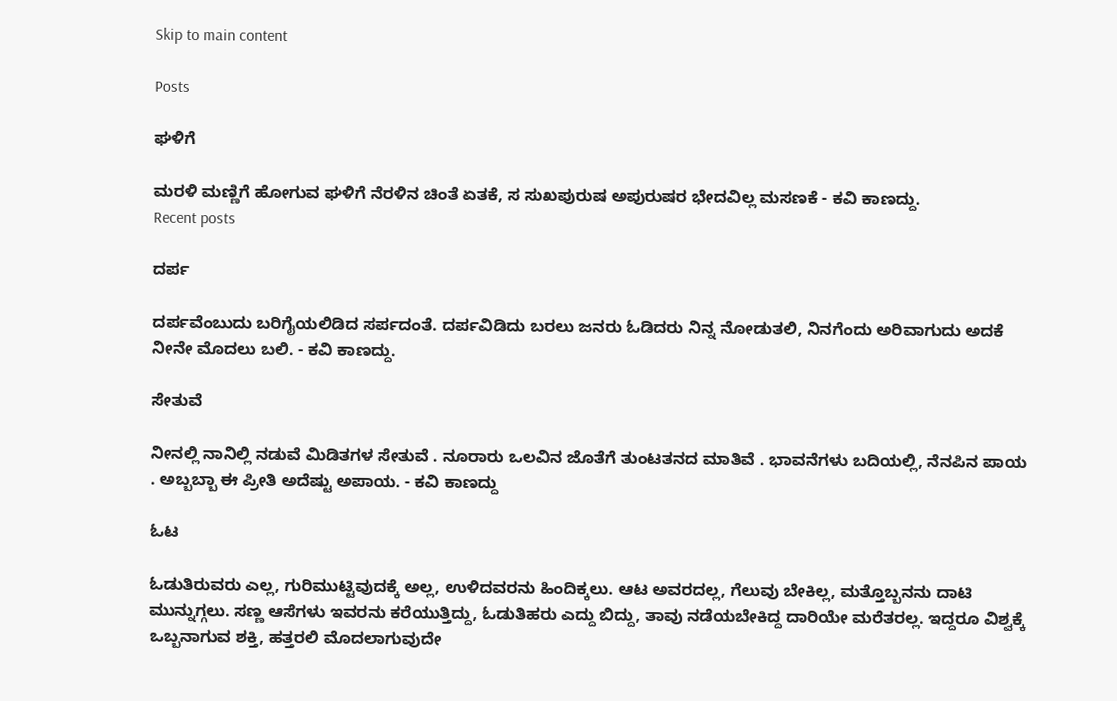Skip to main content

Posts

ಘಳಿಗೆ

ಮರಳಿ ಮಣ್ಣಿಗೆ ಹೋಗುವ ಘಳಿಗೆ ನೆರಳಿನ ಚಿಂತೆ ಏತಕೆ, ಸ ಸುಖಪುರುಷ ಅಪುರುಷರ ಭೇದವಿಲ್ಲ ಮಸಣಕೆ - ಕವಿ ಕಾಣದ್ದು.
Recent posts

ದರ್ಪ

ದರ್ಪವೆಂಬುದು ಬರಿಗೈಯಲಿಡಿದ ಸರ್ಪದಂತೆ. ದರ್ಪವಿಡಿದು ಬರಲು ಜನರು ಓಡಿದರು ನಿನ್ನ ನೋಡುತಲಿ, ನಿನಗೆಂದು ಅರಿವಾಗುದು ಅದಕೆ ನೀನೇ ಮೊದಲು ಬಲಿ. - ಕವಿ ಕಾಣದ್ದು.

ಸೇತುವೆ

ನೀನಲ್ಲಿ ನಾನಿಲ್ಲಿ ನಡುವೆ ಮಿಡಿತಗಳ ಸೇತುವೆ . ನೂರಾರು ಒಲವಿನ ಜೊತೆಗೆ ತುಂಟತನದ ಮಾತಿವೆ . ಭಾವನೆಗಳು ಬದಿಯಲ್ಲಿ, ನೆನಪಿನ ಪಾಯ . ಅಬ್ಬಬ್ಬಾ ಈ ಪ್ರೀತಿ ಅದೆಷ್ಟು ಅಪಾಯ. - ಕವಿ ಕಾಣದ್ದು

ಓಟ

ಓಡುತಿರುವರು ಎಲ್ಲ, ಗುರಿಮುಟ್ಟಿವುದಕ್ಕೆ ಅಲ್ಲ, ಉಳಿದವರನು ಹಿಂದಿಕ್ಕಲು. ಆಟ ಅವರದಲ್ಲ, ಗೆಲುವು ಬೇಕಿಲ್ಲ, ಮತ್ತೊಬ್ಬನನು ದಾಟಿ ಮುನ್ನುಗ್ಗಲು. ಸಣ್ಣ ಆಸೆಗಳು ಇವರನು ಕರೆಯುತ್ತಿದ್ದು, ಓಡುತಿಹರು ಎದ್ದು ಬಿದ್ದು, ತಾವು ನಡೆಯಬೇಕಿದ್ದ ದಾರಿಯೇ ಮರೆತರಲ್ಲ. ಇದ್ದರೂ ವಿಶ್ವಕ್ಕೆ ಒಬ್ಬನಾಗುವ ಶಕ್ತಿ, ಹತ್ತರಲಿ ಮೊದಲಾಗುವುದೇ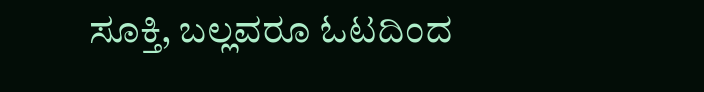ಸೂಕ್ತಿ, ಬಲ್ಲವರೂ ಓಟದಿಂದ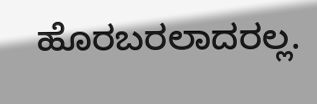ಹೊರಬರಲಾದರಲ್ಲ.